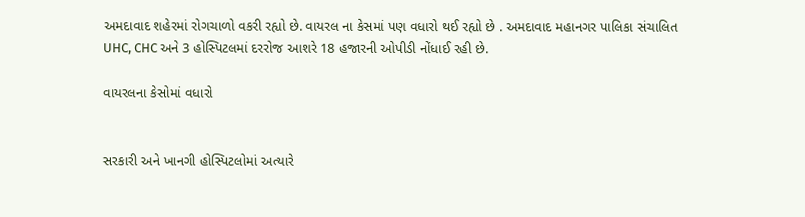અમદાવાદ શહેરમાં રોગચાળો વકરી રહ્યો છે. વાયરલ ના કેસમાં પણ વધારો થઈ રહ્યો છે . અમદાવાદ મહાનગર પાલિકા સંચાલિત UHC, CHC અને 3 હોસ્પિટલમાં દરરોજ આશરે 18 હજારની ઓપીડી નોંધાઈ રહી છે.

વાયરલના કેસોમાં વધારો


સરકારી અને ખાનગી હોસ્પિટલોમાં અત્યારે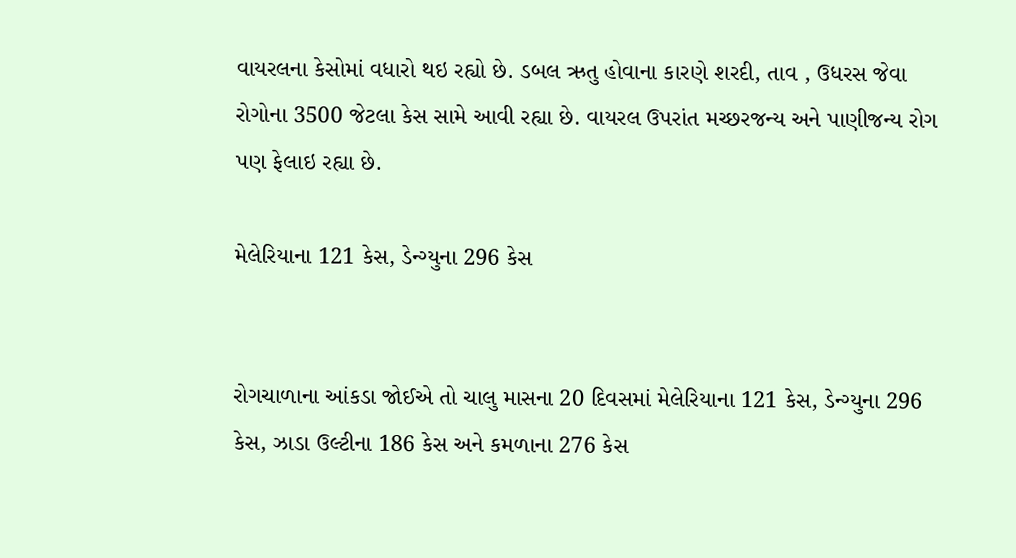વાયરલના કેસોમાં વધારો થઇ રહ્યો છે. ડબલ ઋતુ હોવાના કારણે શરદી, તાવ , ઉધરસ જેવા રોગોના 3500 જેટલા કેસ સામે આવી રહ્યા છે. વાયરલ ઉપરાંત મચ્છરજન્ય અને પાણીજન્ય રોગ પણ ફેલાઇ રહ્યા છે.

મેલેરિયાના 121 કેસ, ડેન્ગ્યુના 296 કેસ


રોગચાળાના આંકડા જોઈએ તો ચાલુ માસના 20 દિવસમાં મેલેરિયાના 121 કેસ, ડેન્ગ્યુના 296 કેસ, ઝાડા ઉલ્ટીના 186 કેસ અને કમળાના 276 કેસ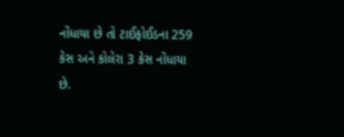નોંધાયા છે તો ટાઈફોઈડના 259 કેસ અને કોલેરા 3 કેસ નોંધાયા છે.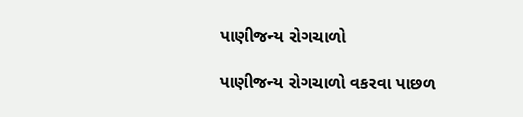પાણીજન્ય રોગચાળો

પાણીજન્ય રોગચાળો વકરવા પાછળ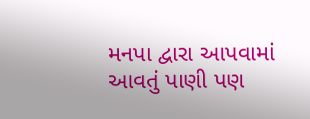મનપા દ્વારા આપવામાં આવતું પાણી પણ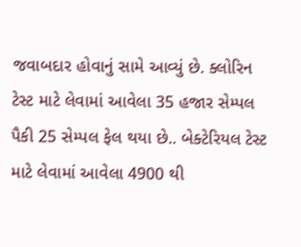જવાબદાર હોવાનું સામે આવ્યું છે. ક્લોરિન ટેસ્ટ માટે લેવામાં આવેલા 35 હજાર સેમ્પલ પૈકી 25 સેમ્પલ ફેલ થયા છે.. બેક્ટેરિયલ ટેસ્ટ માટે લેવામાં આવેલા 4900 થી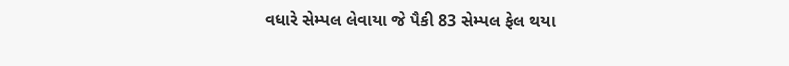વધારે સેમ્પલ લેવાયા જે પૈકી 83 સેમ્પલ ફેલ થયા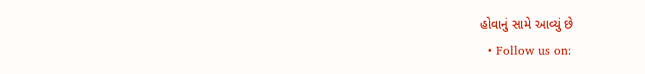હોવાનું સામે આવ્યું છે
  • Follow us on: